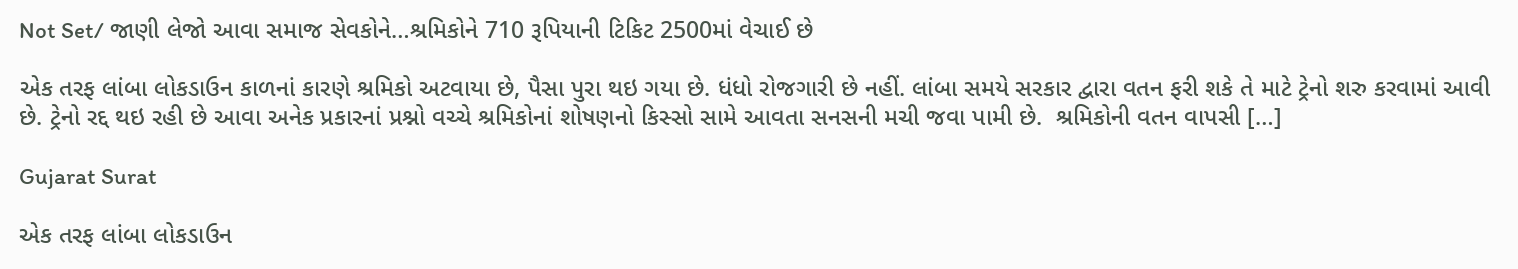Not Set/ જાણી લેજો આવા સમાજ સેવકોને…શ્રમિકોને 710 રૂપિયાની ટિકિટ 2500માં વેચાઈ છે

એક તરફ લાંબા લોકડાઉન કાળનાં કારણે શ્રમિકો અટવાયા છે, પૈસા પુરા થઇ ગયા છે. ધંધો રોજગારી છે નહીં. લાંબા સમયે સરકાર દ્વારા વતન ફરી શકે તે માટે ટ્રેનો શરુ કરવામાં આવી છે. ટ્રેનો રદ્દ થઇ રહી છે આવા અનેક પ્રકારનાં પ્રશ્નો વચ્ચે શ્રમિકોનાં શોષણનો કિસ્સો સામે આવતા સનસની મચી જવા પામી છે.  શ્રમિકોની વતન વાપસી […]

Gujarat Surat

એક તરફ લાંબા લોકડાઉન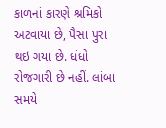કાળનાં કારણે શ્રમિકો અટવાયા છે, પૈસા પુરા થઇ ગયા છે. ધંધો રોજગારી છે નહીં. લાંબા સમયે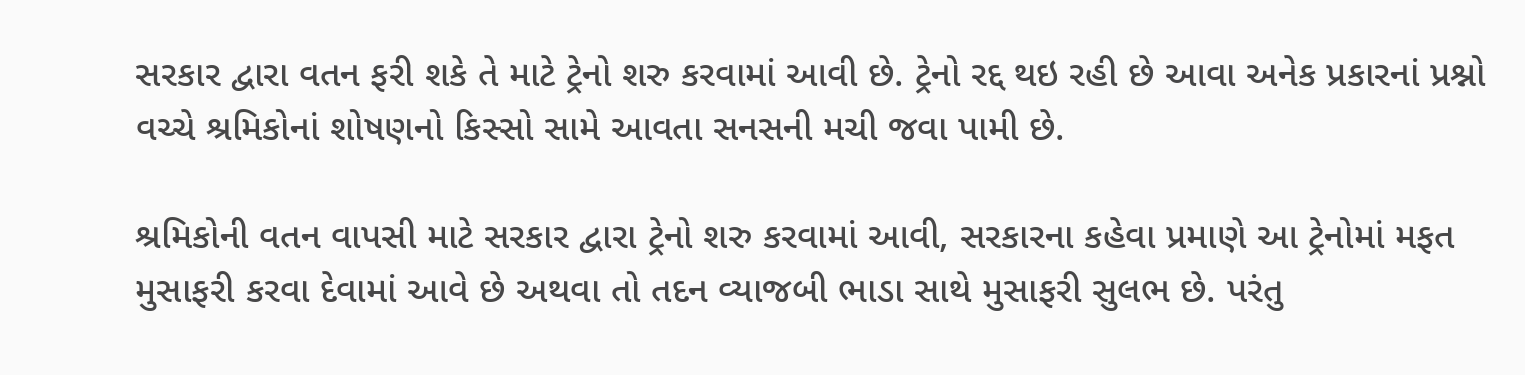સરકાર દ્વારા વતન ફરી શકે તે માટે ટ્રેનો શરુ કરવામાં આવી છે. ટ્રેનો રદ્દ થઇ રહી છે આવા અનેક પ્રકારનાં પ્રશ્નો વચ્ચે શ્રમિકોનાં શોષણનો કિસ્સો સામે આવતા સનસની મચી જવા પામી છે.

શ્રમિકોની વતન વાપસી માટે સરકાર દ્વારા ટ્રેનો શરુ કરવામાં આવી, સરકારના કહેવા પ્રમાણે આ ટ્રેનોમાં મફત મુસાફરી કરવા દેવામાં આવે છે અથવા તો તદન વ્યાજબી ભાડા સાથે મુસાફરી સુલભ છે. પરંતુ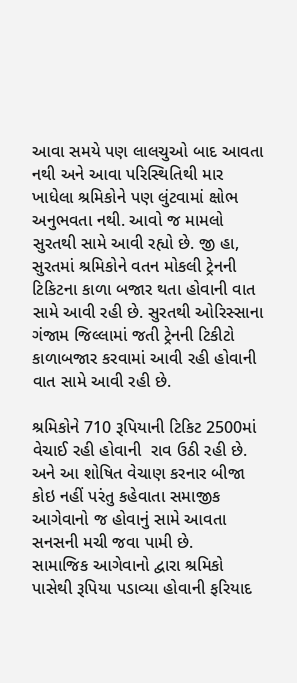આવા સમયે પણ લાલચુઓ બાદ આવતા નથી અને આવા પરિસ્થિતિથી માર ખાધેલા શ્રમિકોને પણ લુંટવામાં ક્ષોભ અનુભવતા નથી. આવો જ મામલો સુરતથી સામે આવી રહ્યો છે. જી હા, સુરતમાં શ્રમિકોને વતન મોકલી ટ્રેનની ટિકિટના કાળા બજાર થતા હોવાની વાત સામે આવી રહી છે. સુરતથી ઓરિસ્સાના ગંજામ જિલ્લામાં જતી ટ્રેનની ટિકીટો કાળાબજાર કરવામાં આવી રહી હોવાની વાત સામે આવી રહી છે.

શ્રમિકોને 710 રૂપિયાની ટિકિટ 2500માં વેચાઈ રહી હોવાની  રાવ ઉઠી રહી છે. અને આ શોષિત વેચાણ કરનાર બીજા કોઇ નહીં પરંતુ કહેવાતા સમાજીક આગેવાનો જ હોવાનું સામે આવતા સનસની મચી જવા પામી છે.
સામાજિક આગેવાનો દ્વારા શ્રમિકો પાસેથી રૂપિયા પડાવ્યા હોવાની ફરિયાદ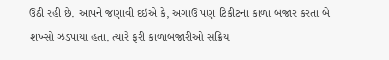ઉઠી રહી છે. આપને જણાવી દઇએ કે, અગાઉ પણ ટિકીટના કાળા બજાર કરતા બે શખ્સો ઝડપાયા હતા. ત્યારે ફરી કાળાબજારીઓ સક્રિય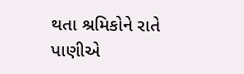થતા શ્રમિકોને રાતે પાણીએ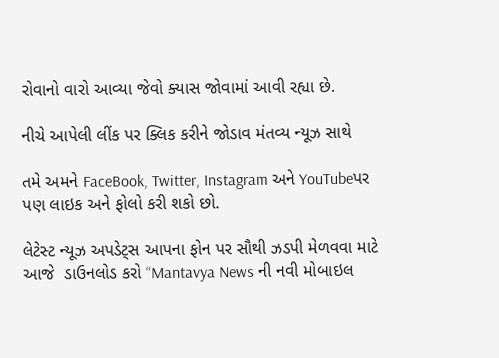રોવાનો વારો આવ્યા જેવો ક્યાસ જોવામાં આવી રહ્યા છે.

નીચે આપેલી લીંક પર ક્લિક કરીને જોડાવ મંતવ્ય ન્યૂઝ સાથે

તમે અમને FaceBook, Twitter, Instagram અને YouTubeપર પણ લાઇક અને ફોલો કરી શકો છો.

લેટેસ્ટ ન્યૂઝ અપડેટ્સ આપના ફોન પર સૌથી ઝડપી મેળવવા માટે આજે  ડાઉનલોડ કરો “Mantavya News ની નવી મોબાઇલ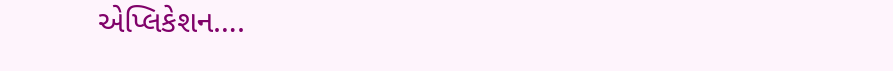એપ્લિકેશન….